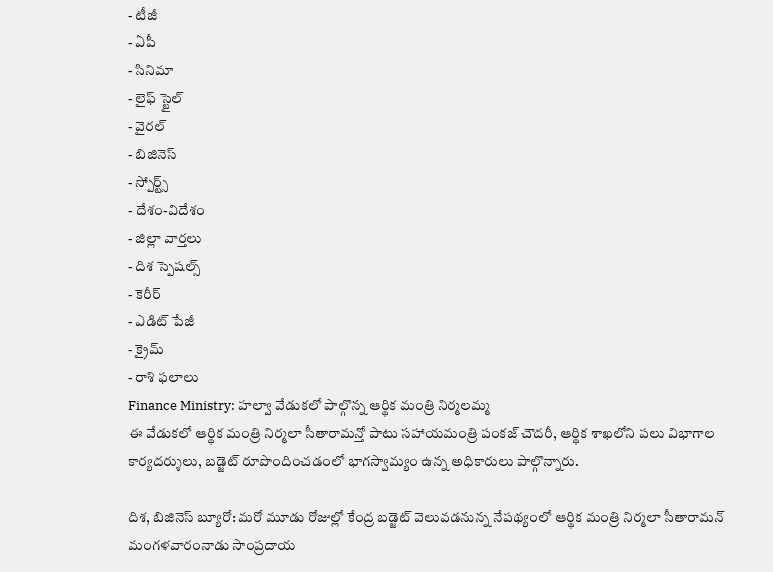- టీజీ
- ఏపీ
- సినిమా
- లైఫ్ స్టైల్
- వైరల్
- బిజినెస్
- స్పోర్ట్స్
- దేశం-విదేశం
- జిల్లా వార్తలు
- దిశ స్పెషల్స్
- కెరీర్
- ఎడిట్ పేజీ
- క్రైమ్
- రాశి ఫలాలు
Finance Ministry: హల్వా వేడుకలో పాల్గొన్న ఆర్థిక మంత్రి నిర్మలమ్మ
ఈ వేడుకలో ఆర్థిక మంత్రి నిర్మలా సీతారామన్తో పాటు సహాయమంత్రి పంకజ్ చౌదరీ, ఆర్థిక శాఖలోని పలు విభాగాల కార్యదర్శులు, బడ్జెట్ రూపొందించడంలో భాగస్వామ్యం ఉన్న అధికారులు పాల్గొన్నారు.

దిశ, బిజినెస్ బ్యూరో: మరో మూడు రోజుల్లో కేంద్ర బడ్జెట్ వెలువడనున్న నేపథ్యంలో ఆర్థిక మంత్రి నిర్మలా సీతారామన్ మంగళవారంనాడు సాంప్రదాయ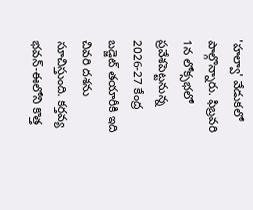'హల్వా' వేడుకలో పాల్గొన్నారు. ఫిబ్రవరి 1న లోక్సభలో ప్రవేశపెట్టనున్న 2026-27 కేంద్ర బడ్జెట్ తయారీకి ఇది చివరి దశను సూచిస్తుంది. కర్తవ్య భవన్-ఈలోని కొత్త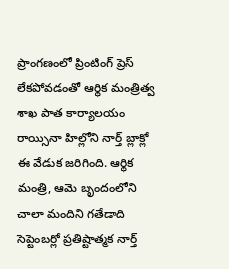ప్రాంగణంలో ప్రింటింగ్ ప్రెస్ లేకపోవడంతో ఆర్థిక మంత్రిత్వ శాఖ పాత కార్యాలయం రాయ్సినా హిల్లోని నార్త్ బ్లాక్లో ఈ వేడుక జరిగింది. ఆర్థిక మంత్రి, ఆమె బృందంలోని చాలా మందిని గతేడాది సెప్టెంబర్లో ప్రతిష్టాత్మక నార్త్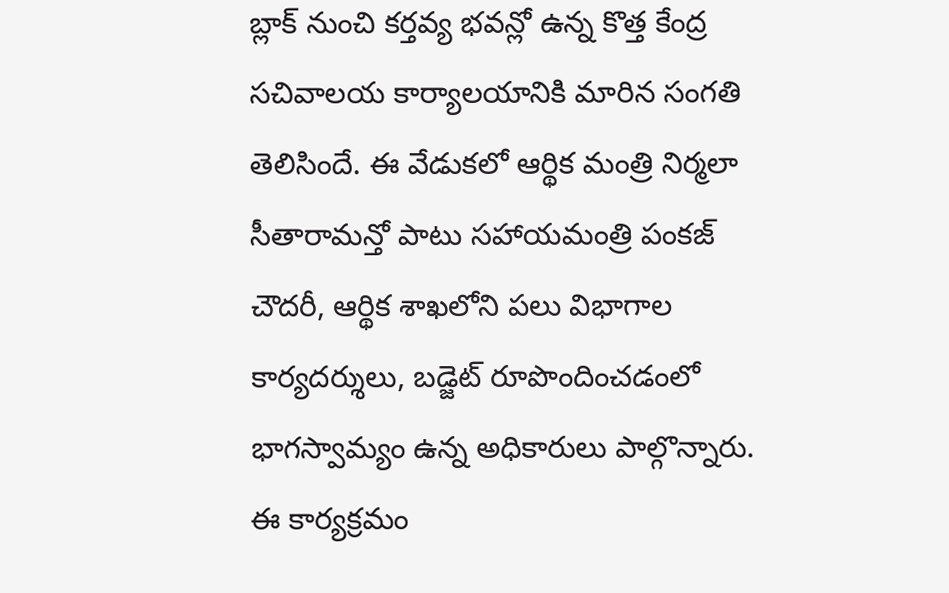బ్లాక్ నుంచి కర్తవ్య భవన్లో ఉన్న కొత్త కేంద్ర సచివాలయ కార్యాలయానికి మారిన సంగతి తెలిసిందే. ఈ వేడుకలో ఆర్థిక మంత్రి నిర్మలా సీతారామన్తో పాటు సహాయమంత్రి పంకజ్ చౌదరీ, ఆర్థిక శాఖలోని పలు విభాగాల కార్యదర్శులు, బడ్జెట్ రూపొందించడంలో భాగస్వామ్యం ఉన్న అధికారులు పాల్గొన్నారు. ఈ కార్యక్రమం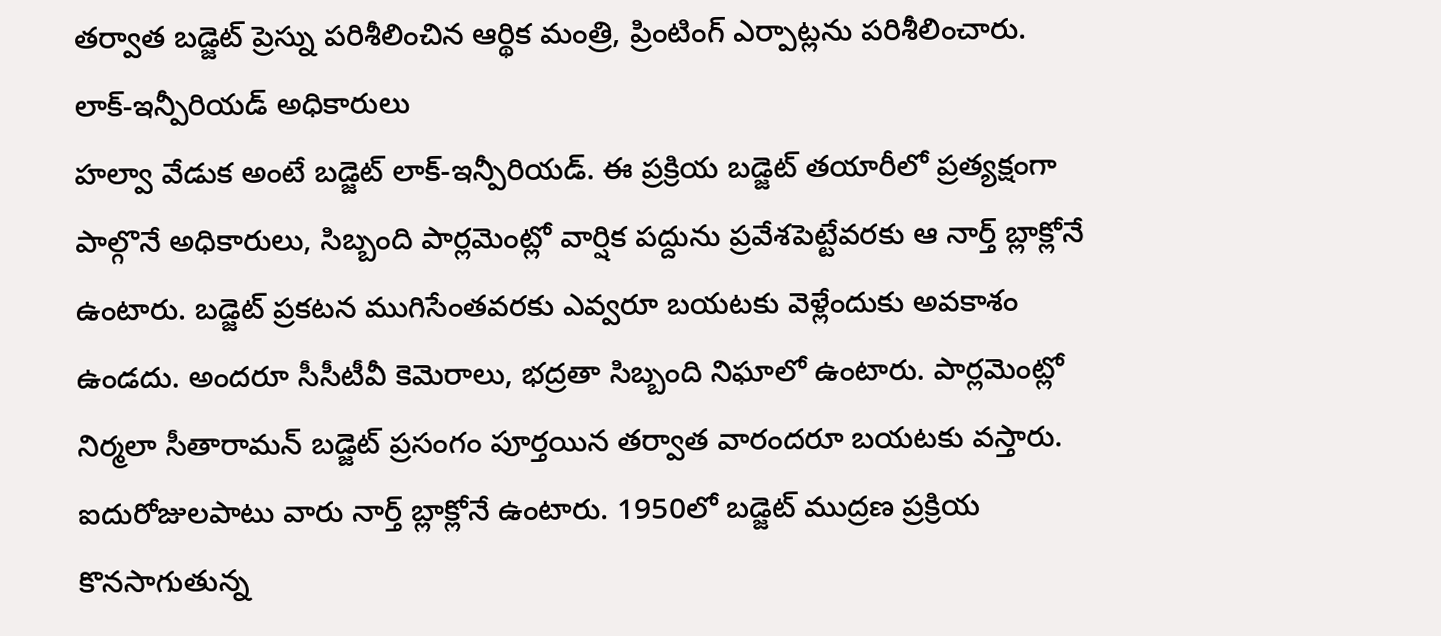తర్వాత బడ్జెట్ ప్రెస్ను పరిశీలించిన ఆర్థిక మంత్రి, ప్రింటింగ్ ఎర్పాట్లను పరిశీలించారు.
లాక్-ఇన్పీరియడ్ అధికారులు
హల్వా వేడుక అంటే బడ్జెట్ లాక్-ఇన్పీరియడ్. ఈ ప్రక్రియ బడ్జెట్ తయారీలో ప్రత్యక్షంగా పాల్గొనే అధికారులు, సిబ్బంది పార్లమెంట్లో వార్షిక పద్దును ప్రవేశపెట్టేవరకు ఆ నార్త్ బ్లాక్లోనే ఉంటారు. బడ్జెట్ ప్రకటన ముగిసేంతవరకు ఎవ్వరూ బయటకు వెళ్లేందుకు అవకాశం ఉండదు. అందరూ సీసీటీవీ కెమెరాలు, భద్రతా సిబ్బంది నిఘాలో ఉంటారు. పార్లమెంట్లో నిర్మలా సీతారామన్ బడ్జెట్ ప్రసంగం పూర్తయిన తర్వాత వారందరూ బయటకు వస్తారు. ఐదురోజులపాటు వారు నార్త్ బ్లాక్లోనే ఉంటారు. 1950లో బడ్జెట్ ముద్రణ ప్రక్రియ కొనసాగుతున్న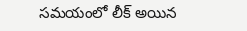సమయంలో లీక్ అయిన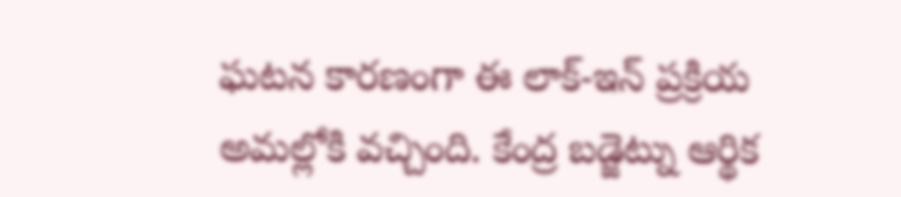ఘటన కారణంగా ఈ లాక్-ఇన్ ప్రక్రియ అమల్లోకి వచ్చింది. కేంద్ర బడ్జెట్ను ఆర్థిక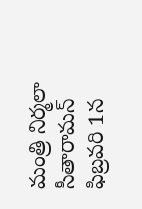మంత్రి నిర్మలా సీతారామన్ ఫిబ్రవరి 1న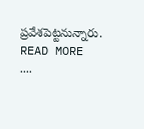ప్రవేశపెట్టనున్నారు.
READ MORE ....